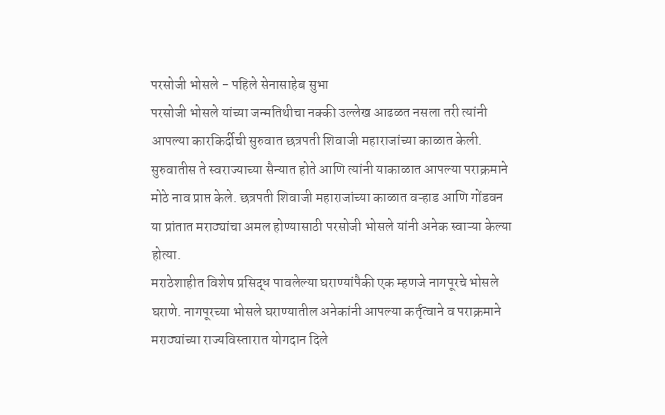परसोजी भोसले - पहिले सेनासाहेब सुभा
परसोजी भोसले यांच्या जन्मतिथीचा नक्की उल्लेख आढळत नसला तरी त्यांनी आपल्या कारकिर्दीची सुरुवात छत्रपती शिवाजी महाराजांच्या काळात केली. सुरुवातीस ते स्वराज्याच्या सैन्यात होते आणि त्यांनी याकाळात आपल्या पराक्रमाने मोठे नाव प्राप्त केले. छत्रपती शिवाजी महाराजांच्या काळात वऱ्हाड आणि गोंडवन या प्रांतात मराठ्यांचा अमल होण्यासाठी परसोजी भोसले यांनी अनेक स्वाऱ्या केल्या होत्या.
मराठेशाहीत विशेष प्रसिद्ध पावलेल्या घराण्यांपैकी एक म्हणजे नागपूरचे भोसले घराणे. नागपूरच्या भोसले घराण्यातील अनेकांनी आपल्या कर्तृत्वाने व पराक्रमाने मराठ्यांच्या राज्यविस्तारात योगदान दिले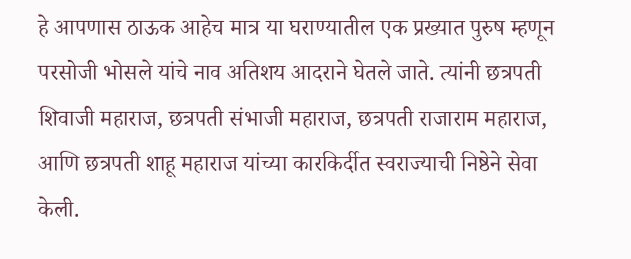हे आपणास ठाऊक आहेच मात्र या घराण्यातील एक प्रख्यात पुरुष म्हणून परसोजी भोसले यांचे नाव अतिशय आदराने घेतले जाते. त्यांनी छत्रपती शिवाजी महाराज, छत्रपती संभाजी महाराज, छत्रपती राजाराम महाराज, आणि छत्रपती शाहू महाराज यांच्या कारकिर्दीत स्वराज्याची निष्ठेने सेवा केली.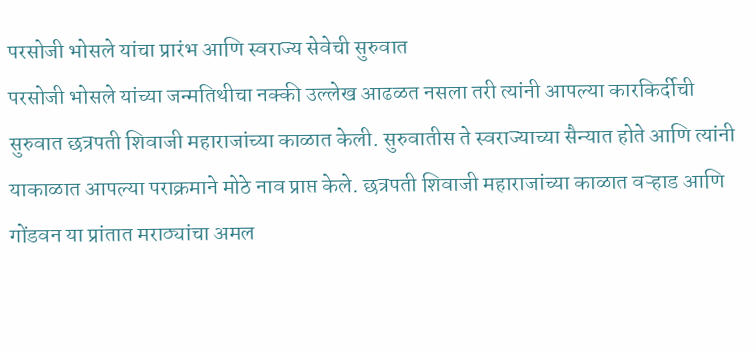परसोजी भोसले यांचा प्रारंभ आणि स्वराज्य सेवेची सुरुवात
परसोजी भोसले यांच्या जन्मतिथीचा नक्की उल्लेख आढळत नसला तरी त्यांनी आपल्या कारकिर्दीची सुरुवात छत्रपती शिवाजी महाराजांच्या काळात केली. सुरुवातीस ते स्वराज्याच्या सैन्यात होते आणि त्यांनी याकाळात आपल्या पराक्रमाने मोठे नाव प्राप्त केले. छत्रपती शिवाजी महाराजांच्या काळात वऱ्हाड आणि गोंडवन या प्रांतात मराठ्यांचा अमल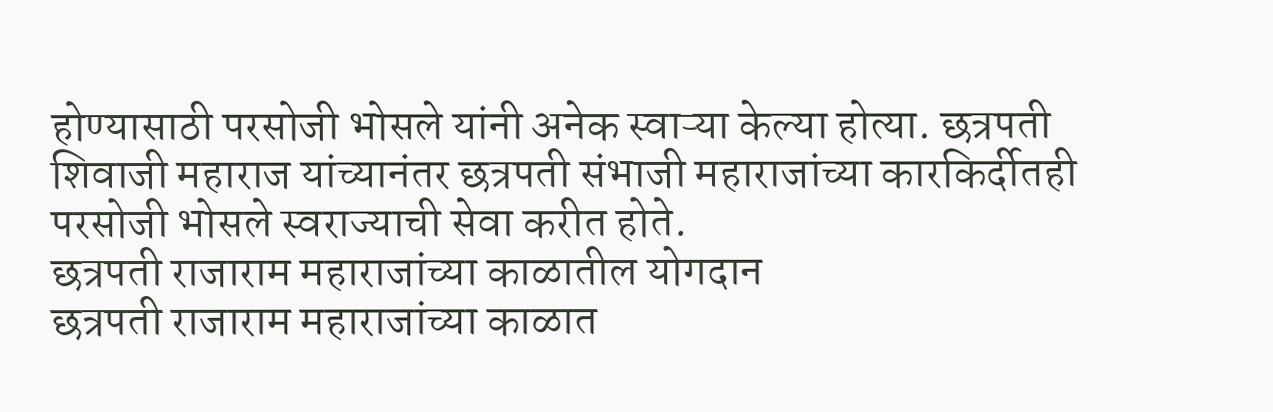होण्यासाठी परसोजी भोसले यांनी अनेक स्वाऱ्या केल्या होत्या. छत्रपती शिवाजी महाराज यांच्यानंतर छत्रपती संभाजी महाराजांच्या कारकिर्दीतही परसोजी भोसले स्वराज्याची सेवा करीत होते.
छत्रपती राजाराम महाराजांच्या काळातील योगदान
छत्रपती राजाराम महाराजांच्या काळात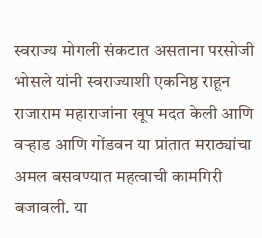स्वराज्य मोगली संकटात असताना परसोजी भोसले यांनी स्वराज्याशी एकनिष्ठ राहून राजाराम महाराजांना खूप मदत केली आणि वऱ्हाड आणि गोंडवन या प्रांतात मराठ्यांचा अमल बसवण्यात महत्वाची कामगिरी बजावली. या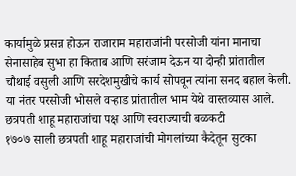कार्यामुळे प्रसन्न होऊन राजाराम महाराजांनी परसोजी यांना मानाचा सेनासाहेब सुभा हा किताब आणि सरंजाम देऊन या दोन्ही प्रांतातील चौथाई वसुली आणि सरदेशमुखीचे कार्य सोपवून त्यांना सनद बहाल केली. या नंतर परसोजी भोसले वऱ्हाड प्रांतातील भाम येथे वास्तव्यास आले.
छत्रपती शाहू महाराजांचा पक्ष आणि स्वराज्याची बळकटी
१७०७ साली छत्रपती शाहू महाराजांची मोगलांच्या कैदेतून सुटका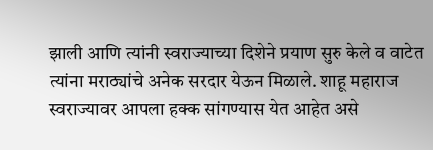झाली आणि त्यांनी स्वराज्याच्या दिशेने प्रयाण सुरु केले व वाटेत त्यांना मराठ्यांचे अनेक सरदार येऊन मिळाले. शाहू महाराज स्वराज्यावर आपला हक्क सांगण्यास येत आहेत असे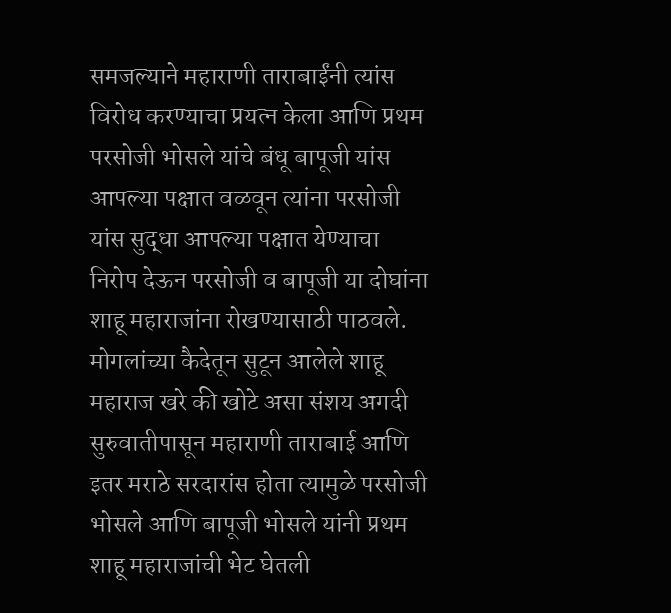समजल्याने महाराणी ताराबाईंनी त्यांस विरोध करण्याचा प्रयत्न केला आणि प्रथम परसोजी भोसले यांचे बंधू बापूजी यांस आपल्या पक्षात वळवून त्यांना परसोजी यांस सुद्धा आपल्या पक्षात येण्याचा निरोप देऊन परसोजी व बापूजी या दोघांना शाहू महाराजांना रोखण्यासाठी पाठवले. मोगलांच्या कैदेतून सुटून आलेले शाहू महाराज खरे की खोटे असा संशय अगदी सुरुवातीपासून महाराणी ताराबाई आणि इतर मराठे सरदारांस होता त्यामुळे परसोजी भोसले आणि बापूजी भोसले यांनी प्रथम शाहू महाराजांची भेट घेतली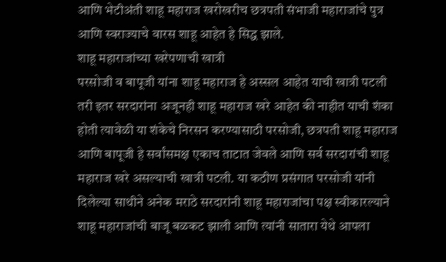आणि भेटीअंती शाहू महाराज खरोखरीच छत्रपती संभाजी महाराजांचे पुत्र आणि स्वराज्याचे वारस शाहू आहेत हे सिद्ध झाले.
शाहू महाराजांच्या खरेपणाची खात्री
परसोजी व बापूजी यांना शाहू महाराज हे अस्सल आहेत याची खात्री पटली तरी इतर सरदारांना अजूनही शाहू महाराज खरे आहेत की नाहीत याची शंका होती त्यावेळी या शंकेचे निरसन करण्यासाठी परसोजी, छत्रपती शाहू महाराज आणि बापूजी हे सर्वांसमक्ष एकाच ताटात जेवले आणि सर्व सरदारांची शाहू महाराज खरे असल्याची खात्री पटली. या कठीण प्रसंगात परसोजी यांनी दिलेल्या साथीने अनेक मराठे सरदारांनी शाहू महाराजांचा पक्ष स्वीकारल्याने शाहू महाराजांची बाजू बळकट झाली आणि त्यांनी सातारा येथे आपला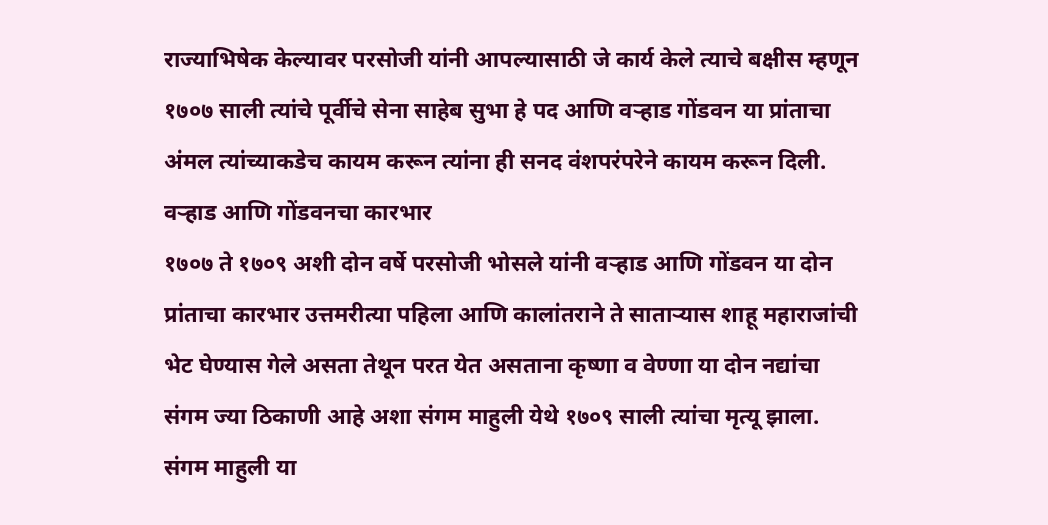राज्याभिषेक केल्यावर परसोजी यांनी आपल्यासाठी जे कार्य केले त्याचे बक्षीस म्हणून १७०७ साली त्यांचे पूर्वीचे सेना साहेब सुभा हे पद आणि वऱ्हाड गोंडवन या प्रांताचा अंमल त्यांच्याकडेच कायम करून त्यांना ही सनद वंशपरंपरेने कायम करून दिली.
वऱ्हाड आणि गोंडवनचा कारभार
१७०७ ते १७०९ अशी दोन वर्षे परसोजी भोसले यांनी वऱ्हाड आणि गोंडवन या दोन प्रांताचा कारभार उत्तमरीत्या पहिला आणि कालांतराने ते साताऱ्यास शाहू महाराजांची भेट घेण्यास गेले असता तेथून परत येत असताना कृष्णा व वेण्णा या दोन नद्यांचा संगम ज्या ठिकाणी आहे अशा संगम माहुली येथे १७०९ साली त्यांचा मृत्यू झाला. संगम माहुली या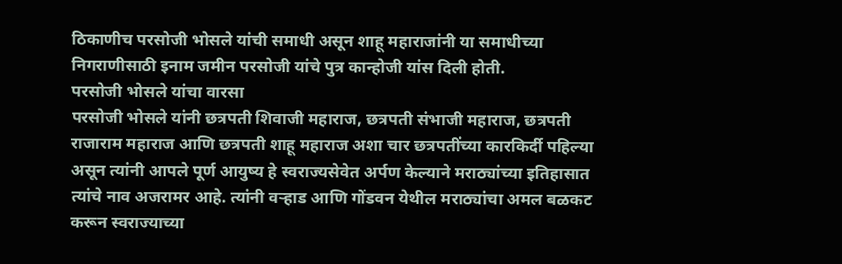ठिकाणीच परसोजी भोसले यांची समाधी असून शाहू महाराजांनी या समाधीच्या निगराणीसाठी इनाम जमीन परसोजी यांचे पुत्र कान्होजी यांस दिली होती.
परसोजी भोसले यांचा वारसा
परसोजी भोसले यांनी छत्रपती शिवाजी महाराज, छत्रपती संभाजी महाराज, छत्रपती राजाराम महाराज आणि छत्रपती शाहू महाराज अशा चार छत्रपतींच्या कारकिर्दी पहिल्या असून त्यांनी आपले पूर्ण आयुष्य हे स्वराज्यसेवेत अर्पण केल्याने मराठ्यांच्या इतिहासात त्यांचे नाव अजरामर आहे. त्यांनी वऱ्हाड आणि गोंडवन येथील मराठ्यांचा अमल बळकट करून स्वराज्याच्या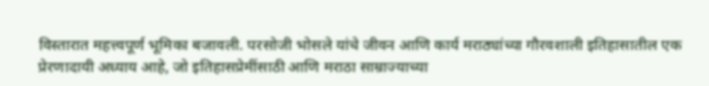विस्तारात महत्त्वपूर्ण भूमिका बजावली. परसोजी भोसले यांचे जीवन आणि कार्य मराठ्यांच्या गौरवशाली इतिहासातील एक प्रेरणादायी अध्याय आहे, जो इतिहासप्रेमींसाठी आणि मराठा साम्राज्याच्या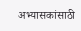अभ्यासकांसाठी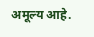अमूल्य आहे.